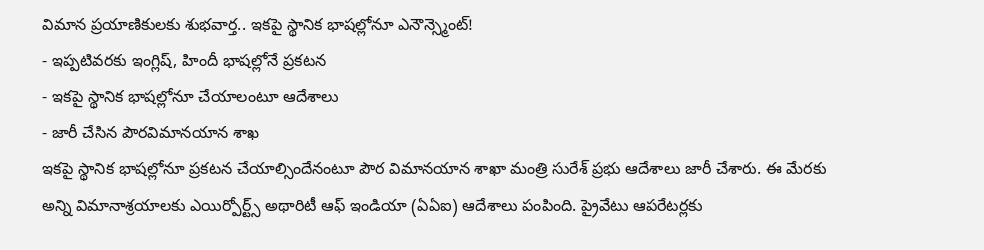విమాన ప్రయాణికులకు శుభవార్త.. ఇకపై స్థానిక భాషల్లోనూ ఎనౌన్స్మెంట్!
- ఇప్పటివరకు ఇంగ్లిష్, హిందీ భాషల్లోనే ప్రకటన
- ఇకపై స్థానిక భాషల్లోనూ చేయాలంటూ ఆదేశాలు
- జారీ చేసిన పౌరవిమానయాన శాఖ
ఇకపై స్థానిక భాషల్లోనూ ప్రకటన చేయాల్సిందేనంటూ పౌర విమానయాన శాఖా మంత్రి సురేశ్ ప్రభు ఆదేశాలు జారీ చేశారు. ఈ మేరకు అన్ని విమానాశ్రయాలకు ఎయిర్పోర్ట్స్ అథారిటీ ఆఫ్ ఇండియా (ఏఏఐ) ఆదేశాలు పంపింది. ప్రైవేటు ఆపరేటర్లకు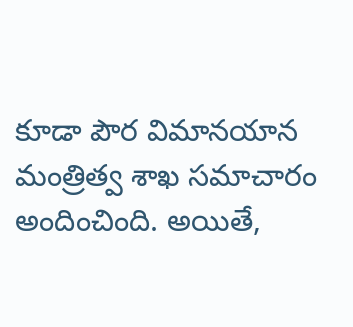కూడా పౌర విమానయాన మంత్రిత్వ శాఖ సమాచారం అందించింది. అయితే,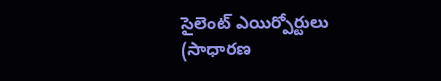సైలెంట్ ఎయిర్పోర్టులు (సాధారణ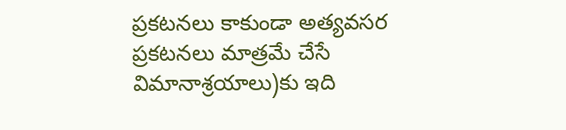ప్రకటనలు కాకుండా అత్యవసర ప్రకటనలు మాత్రమే చేసే విమానాశ్రయాలు)కు ఇది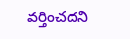వర్తించదని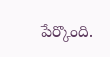పేర్కొంది.